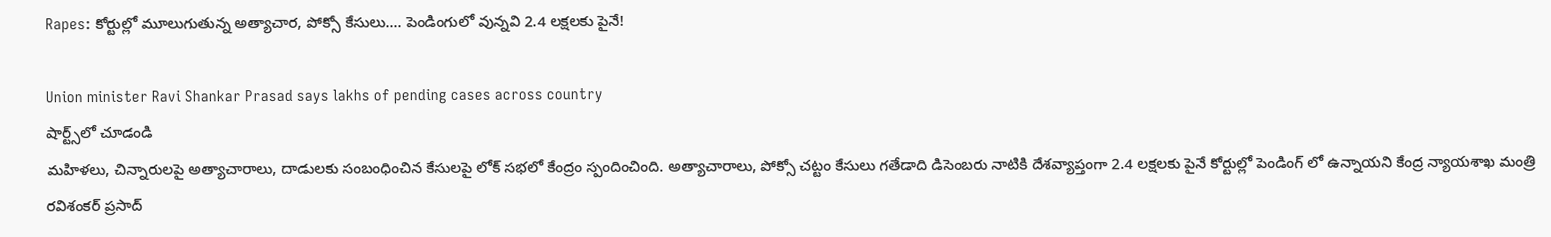Rapes: కోర్టుల్లో మూలుగుతున్న అత్యాచార, పోక్సో కేసులు.... పెండింగులో వున్నవి 2.4 లక్షలకు పైనే!

Union minister Ravi Shankar Prasad says lakhs of pending cases across country
షార్ట్స్‌లో చూడండి
మహిళలు, చిన్నారులపై అత్యాచారాలు, దాడులకు సంబంధించిన కేసులపై లోక్ సభలో కేంద్రం స్పందించింది. అత్యాచారాలు, పోక్సో చట్టం కేసులు గతేడాది డిసెంబరు నాటికి దేశవ్యాప్తంగా 2.4 లక్షలకు పైనే కోర్టుల్లో పెండింగ్ లో ఉన్నాయని కేంద్ర న్యాయశాఖ మంత్రి రవిశంకర్ ప్రసాద్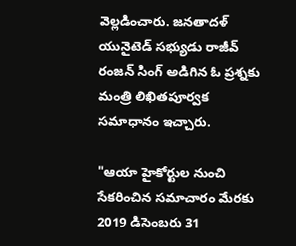వెల్లడించారు. జనతాదళ్ యునైటెడ్ సభ్యుడు రాజీవ్ రంజన్ సింగ్ అడిగిన ఓ ప్రశ్నకు మంత్రి లిఖితపూర్వక సమాధానం ఇచ్చారు.

"ఆయా హైకోర్టుల నుంచి సేకరించిన సమాచారం మేరకు 2019 డిసెంబరు 31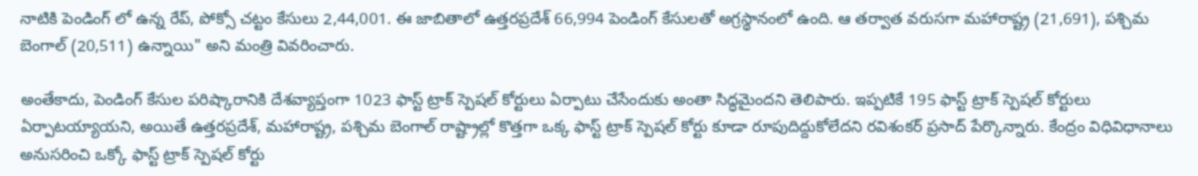నాటికి పెండింగ్ లో ఉన్న రేప్, పోక్సో చట్టం కేసులు 2,44,001. ఈ జాబితాలో ఉత్తరప్రదేశ్ 66,994 పెండింగ్ కేసులతో అగ్రస్థానంలో ఉంది. ఆ తర్వాత వరుసగా మహారాష్ట్ర (21,691), పశ్చిమ బెంగాల్ (20,511) ఉన్నాయి" అని మంత్రి వివరించారు.

అంతేకాదు, పెండింగ్ కేసుల పరిష్కారానికి దేశవ్యాప్తంగా 1023 ఫాస్ట్ ట్రాక్ స్పెషల్ కోర్టులు ఏర్పాటు చేసేందుకు అంతా సిద్ధమైందని తెలిపారు. ఇప్పటికే 195 ఫాస్ట్ ట్రాక్ స్పెషల్ కోర్టులు ఏర్పాటయ్యాయని, అయితే ఉత్తరప్రదేశ్, మహారాష్ట్ర, పశ్చిమ బెంగాల్ రాష్ట్రాల్లో కొత్తగా ఒక్క ఫాస్ట్ ట్రాక్ స్పెషల్ కోర్టు కూడా రూపుదిద్దుకోలేదని రవిశంకర్ ప్రసాద్ పేర్కొన్నారు. కేంద్రం విధివిధానాలు అనుసరించి ఒక్కో ఫాస్ట్ ట్రాక్ స్పెషల్ కోర్టు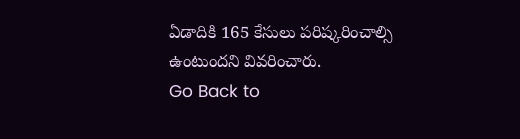ఏడాదికి 165 కేసులు పరిష్కరించాల్సి ఉంటుందని వివరించారు.
Go Back to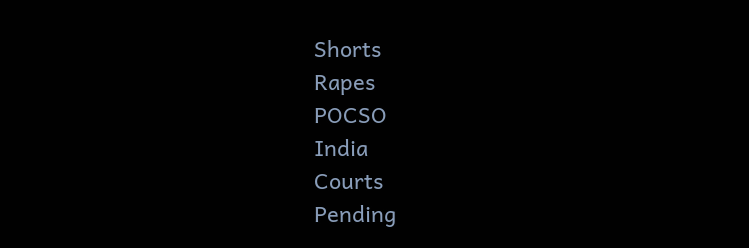Shorts
Rapes
POCSO
India
Courts
Pending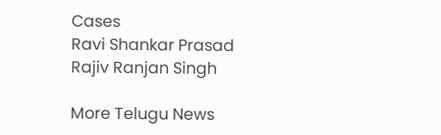Cases
Ravi Shankar Prasad
Rajiv Ranjan Singh

More Telugu News